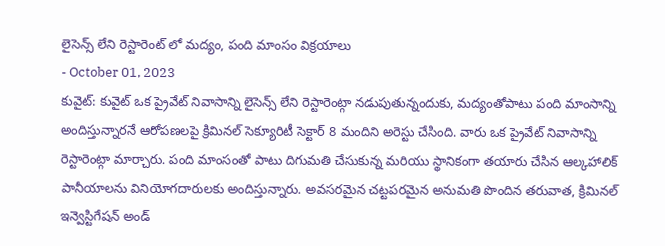లైసెన్స్ లేని రెస్టారెంట్ లో మద్యం, పంది మాంసం విక్రయాలు
- October 01, 2023
కువైట్: కువైట్ ఒక ప్రైవేట్ నివాసాన్ని లైసెన్స్ లేని రెస్టారెంట్గా నడుపుతున్నందుకు, మద్యంతోపాటు పంది మాంసాన్ని అందిస్తున్నారనే ఆరోపణలపై క్రిమినల్ సెక్యూరిటీ సెక్టార్ 8 మందిని అరెస్టు చేసింది. వారు ఒక ప్రైవేట్ నివాసాన్ని రెస్టారెంట్గా మార్చారు. పంది మాంసంతో పాటు దిగుమతి చేసుకున్న మరియు స్థానికంగా తయారు చేసిన ఆల్కహాలిక్ పానీయాలను వినియోగదారులకు అందిస్తున్నారు. అవసరమైన చట్టపరమైన అనుమతి పొందిన తరువాత, క్రిమినల్ ఇన్వెస్టిగేషన్ అండ్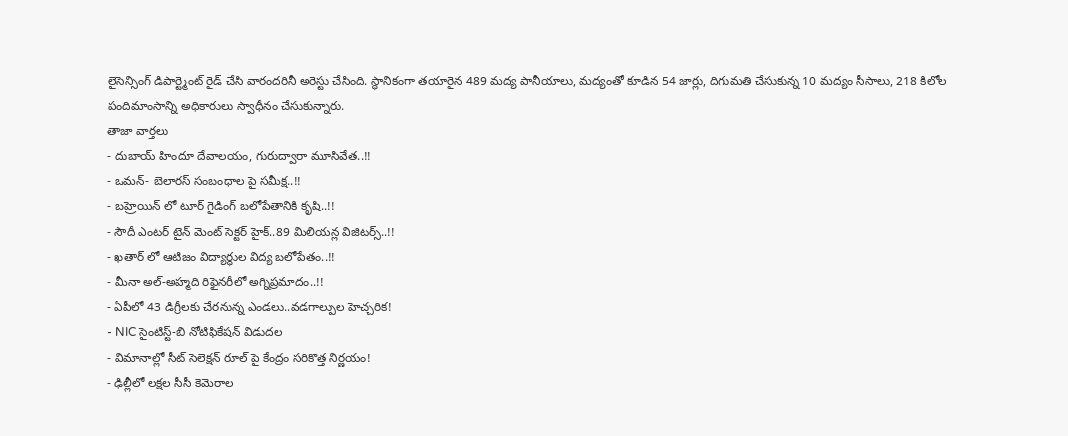లైసెన్సింగ్ డిపార్ట్మెంట్ రైడ్ చేసి వారందరినీ అరెస్టు చేసింది. స్థానికంగా తయారైన 489 మద్య పానీయాలు, మద్యంతో కూడిన 54 జార్లు, దిగుమతి చేసుకున్న 10 మద్యం సీసాలు, 218 కిలోల పందిమాంసాన్ని అధికారులు స్వాధీనం చేసుకున్నారు.
తాజా వార్తలు
- దుబాయ్ హిందూ దేవాలయం, గురుద్వారా మూసివేత..!!
- ఒమన్- బెలారస్ సంబంధాల పై సమీక్ష..!!
- బహ్రెయిన్ లో టూర్ గైడింగ్ బలోపేతానికి కృషి..!!
- సౌదీ ఎంటర్ టైన్ మెంట్ సెక్టర్ హైక్..89 మిలియన్ల విజిటర్స్..!!
- ఖతార్ లో ఆటిజం విద్యార్థుల విద్య బలోపేతం..!!
- మీనా అల్-అహ్మది రిఫైనరీలో అగ్నిప్రమాదం..!!
- ఏపీలో 43 డిగ్రీలకు చేరనున్న ఎండలు..వడగాల్పుల హెచ్చరిక!
- NIC సైంటిస్ట్-బి నోటిఫికేషన్ విడుదల
- విమానాల్లో సీట్ సెలెక్షన్ రూల్ పై కేంద్రం సరికొత్త నిర్ణయం!
- ఢిల్లీలో లక్షల సీసీ కెమెరాల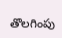తొలగింపు